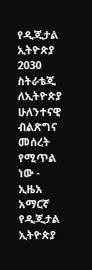የዲጂታል ኢትዮጵያ 2030 ስትራቴጂ ለኢትዮጵያ ሁለንተናዊ ብልጽግና መሰረት የሚጥል ነው - ኢዜአ አማርኛ
የዲጂታል ኢትዮጵያ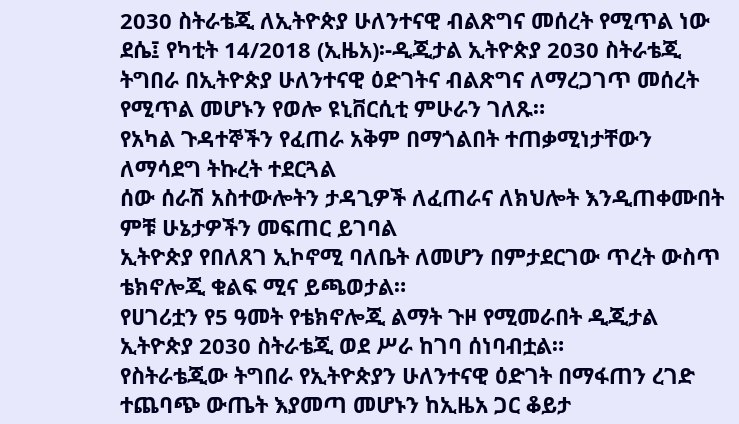2030 ስትራቴጂ ለኢትዮጵያ ሁለንተናዊ ብልጽግና መሰረት የሚጥል ነው
ደሴ፤ የካቲት 14/2018 (ኢዜአ)፡-ዲጂታል ኢትዮጵያ 2030 ስትራቴጂ ትግበራ በኢትዮጵያ ሁለንተናዊ ዕድገትና ብልጽግና ለማረጋገጥ መሰረት የሚጥል መሆኑን የወሎ ዩኒቨርሲቲ ምሁራን ገለጹ።
የአካል ጉዳተኞችን የፈጠራ አቅም በማጎልበት ተጠቃሚነታቸውን ለማሳደግ ትኩረት ተደርጓል
ሰው ሰራሽ አስተውሎትን ታዳጊዎች ለፈጠራና ለክህሎት እንዲጠቀሙበት ምቹ ሁኔታዎችን መፍጠር ይገባል
ኢትዮጵያ የበለጸገ ኢኮኖሚ ባለቤት ለመሆን በምታደርገው ጥረት ውስጥ ቴክኖሎጂ ቁልፍ ሚና ይጫወታል።
የሀገሪቷን የ5 ዓመት የቴክኖሎጂ ልማት ጉዞ የሚመራበት ዲጂታል ኢትዮጵያ 2030 ስትራቴጂ ወደ ሥራ ከገባ ሰነባብቷል።
የስትራቴጂው ትግበራ የኢትዮጵያን ሁለንተናዊ ዕድገት በማፋጠን ረገድ ተጨባጭ ውጤት እያመጣ መሆኑን ከኢዜአ ጋር ቆይታ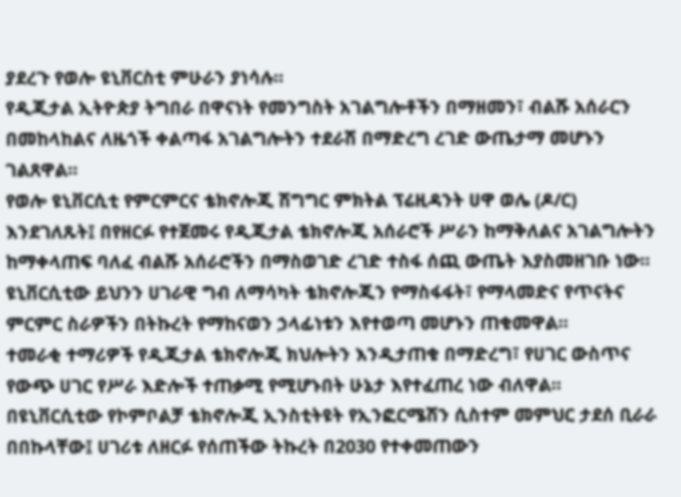ያደረጉ የወሎ ዩኒቨርስቲ ምሁራን ያነሳሉ።
የዲጂታል ኢትዮጵያ ትግበራ በዋናነት የመንግስት አገልግሎቶችን በማዘመን፣ ብልሹ አሰራርን በመከላከልና ለዜጎች ቀልጣፋ አገልግሎትን ተደራሽ በማድረግ ረገድ ውጤታማ መሆኑን ገልጸዋል።
የወሎ ዩኒቨርሲቲ የምርምርና ቴክኖሎጂ ሽግግር ምክትል ፕሬዚዳንት ሀዋ ወሌ (ዶ/ር) እንደገለጹት፤ በየዘርፉ የተጀመሩ የዲጂታል ቴክኖሎጂ አሰራሮች ሥራን ከማቅለልና አገልግሎትን ከማቀላጠፍ ባለፈ ብልሹ አሰራሮችን በማስወገድ ረገድ ተስፋ ሰጪ ውጤት እያስመዘገቡ ነው።
ዩኒቨርሲቲው ይህንን ሀገራዊ ግብ ለማሳካት ቴክኖሎጂን የማስፋፋት፣ የማላመድና የጥናትና ምርምር ስራዎችን በትኩረት የማከናወን ኃላፊነቱን እየተወጣ መሆኑን ጠቁመዋል።
ተመራቂ ተማሪዎች የዲጂታል ቴክኖሎጂ ክህሎትን እንዲታጠቁ በማድረግ፣ የሀገር ውስጥና የውጭ ሀገር የሥራ እድሎች ተጠቃሚ የሚሆኑበት ሁኔታ እየተፈጠረ ነው ብለዋል።
በዩኒቨርሲቲው የኮምቦልቻ ቴክኖሎጂ ኢንስቲትዩት የኢንፎርሜሽን ሲስተም መምህር ታደሰ ቢራራ በበኩላቸው፤ ሀገሪቱ ለዘርፉ የሰጠችው ትኩረት በ2030 የተቀመጠውን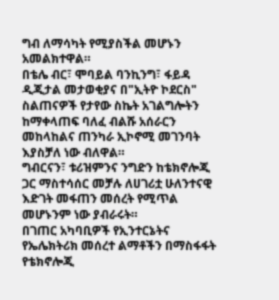ግብ ለማሳካት የሚያስችል መሆኑን አመልክተዋል።
በቴሌ ብር፣ ሞባይል ባንኪንግ፣ ፋይዳ ዲጂታል መታወቂያና በ"ኢትዮ ኮደርስ" ስልጠናዎች የታየው ስኬት አገልግሎትን ከማቀላጠፍ ባለፈ ብልሹ አሰራርን መከላከልና ጠንካራ ኢኮኖሚ መገንባት እያስቻለ ነው ብለዋል።
ግብርናን፣ ቱሪዝምንና ንግድን ከቴክኖሎጂ ጋር ማስተሳሰር መቻሉ ለሀገሪቷ ሁለንተናዊ እድገት መፋጠን መሰረት የሚጥል መሆኑንም ነው ያብራሩት።
በገጠር አካባቢዎች የኢንተርኔትና የኤሌክትሪክ መሰረተ ልማቶችን በማስፋፋት የቴክኖሎጂ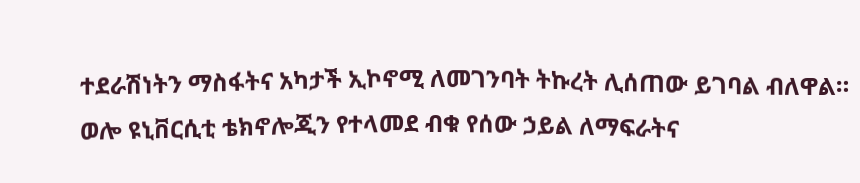ተደራሽነትን ማስፋትና አካታች ኢኮኖሚ ለመገንባት ትኩረት ሊሰጠው ይገባል ብለዋል።
ወሎ ዩኒቨርሲቲ ቴክኖሎጂን የተላመደ ብቁ የሰው ኃይል ለማፍራትና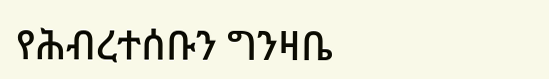የሕብረተሰቡን ግንዛቤ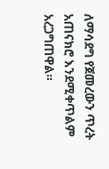ለማሳደግ የጀመረውን ጥረት አጠናክሮ እንደሚቀጥልም አረጋግጠዋል።